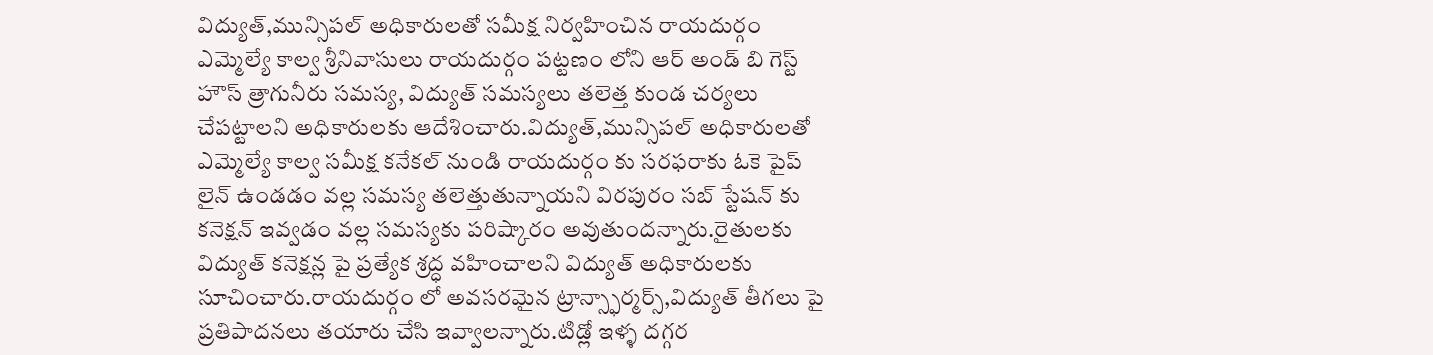విద్యుత్,మున్సిపల్ అధికారులతో సమీక్ష నిర్వహించిన రాయదుర్గం ఎమ్మెల్యే కాల్వ శ్రీనివాసులు రాయదుర్గం పట్టణం లోని ఆర్ అండ్ బి గెస్ట్ హౌస్ త్రాగునీరు సమస్య, విద్యుత్ సమస్యలు తలెత్త కుండ చర్యలు చేపట్టాలని అధికారులకు ఆదేశించారు.విద్యుత్,మున్సిపల్ అధికారులతో ఎమ్మెల్యే కాల్వ సమీక్ష కనేకల్ నుండి రాయదుర్గం కు సరఫరాకు ఓకె పైప్ లైన్ ఉండడం వల్ల సమస్య తలెత్తుతున్నాయని విరపురం సబ్ స్టేషన్ కు కనెక్షన్ ఇవ్వడం వల్ల సమస్యకు పరిష్కారం అవుతుందన్నారు.రైతులకు విద్యుత్ కనెక్షన్ల పై ప్రత్యేక శ్రద్ధ వహించాలని విద్యుత్ అధికారులకు సూచించారు.రాయదుర్గం లో అవసరమైన ట్రాన్స్ఫార్మర్స్,విద్యుత్ తీగలు పై ప్రతిపాదనలు తయారు చేసి ఇవ్వాలన్నారు.టిడ్లో ఇళ్ళ దగ్గర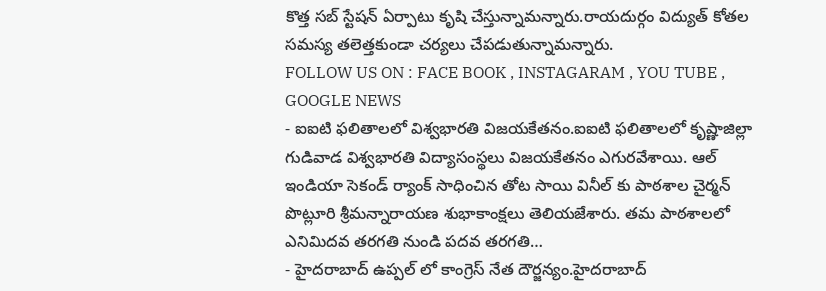కొత్త సబ్ స్టేషన్ ఏర్పాటు కృషి చేస్తున్నామన్నారు.రాయదుర్గం విద్యుత్ కోతల సమస్య తలెత్తకుండా చర్యలు చేపడుతున్నామన్నారు.
FOLLOW US ON : FACE BOOK , INSTAGARAM , YOU TUBE , GOOGLE NEWS
- ఐఐటి ఫలితాలలో విశ్వభారతి విజయకేతనం.ఐఐటి ఫలితాలలో కృష్ణాజిల్లా గుడివాడ విశ్వభారతి విద్యాసంస్థలు విజయకేతనం ఎగురవేశాయి. ఆల్ ఇండియా సెకండ్ ర్యాంక్ సాధించిన తోట సాయి వినీల్ కు పాఠశాల చైర్మన్ పొట్లూరి శ్రీమన్నారాయణ శుభాకాంక్షలు తెలియజేశారు. తమ పాఠశాలలో ఎనిమిదవ తరగతి నుండి పదవ తరగతి…
- హైదరాబాద్ ఉప్పల్ లో కాంగ్రెస్ నేత దౌర్జన్యం.హైదరాబాద్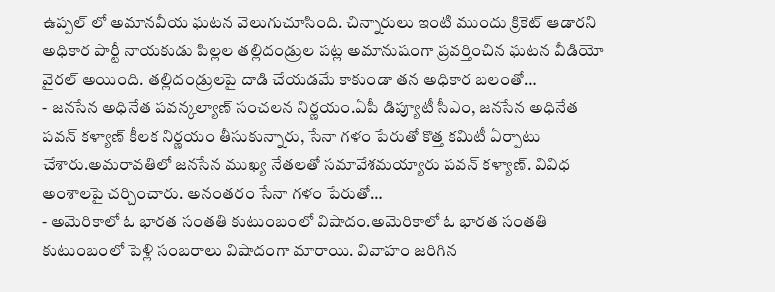ఉప్పల్ లో అమానవీయ ఘటన వెలుగుచూసింది. చిన్నారులు ఇంటి ముందు క్రికెట్ ఆడారని అధికార పార్టీ నాయకుడు పిల్లల తల్లిదండ్రుల పట్ల అమానుషంగా ప్రవర్తించిన ఘటన వీడియో వైరల్ అయింది. తల్లిదండ్రులపై దాడి చేయడమే కాకుండా తన అధికార బలంతో…
- జనసేన అధినేత పవన్కల్యాణ్ సంచలన నిర్ణయం.ఏపీ డిప్యూటీ సీఎం, జనసేన అధినేత పవన్ కళ్యాణ్ కీలక నిర్ణయం తీసుకున్నారు, సేనా గళం పేరుతో కొత్త కమిటీ ఏర్పాటు చేశారు.అమరావతిలో జనసేన ముఖ్య నేతలతో సమావేశమయ్యారు పవన్ కళ్యాణ్. వివిధ అంశాలపై చర్చించారు. అనంతరం సేనా గళం పేరుతో…
- అమెరికాలో ఓ భారత సంతతి కుటుంబంలో విషాదం.అమెరికాలో ఓ భారత సంతతి కుటుంబంలో పెళ్లి సంబరాలు విషాదంగా మారాయి. వివాహం జరిగిన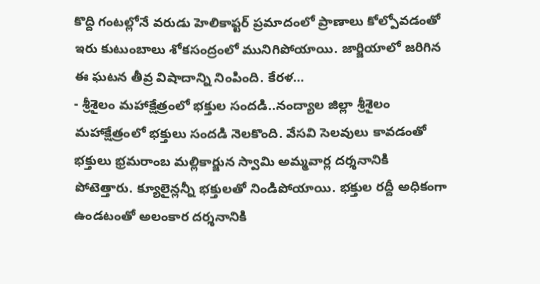కొద్ది గంటల్లోనే వరుడు హెలికాప్టర్ ప్రమాదంలో ప్రాణాలు కోల్పోవడంతో ఇరు కుటుంబాలు శోకసంద్రంలో మునిగిపోయాయి. జార్జియాలో జరిగిన ఈ ఘటన తీవ్ర విషాదాన్ని నింపింది. కేరళ…
- శ్రీశైలం మహాక్షేత్రంలో భక్తుల సందడి..నంద్యాల జిల్లా శ్రీశైలం మహాక్షేత్రంలో భక్తులు సందడి నెలకొంది. వేసవి సెలవులు కావడంతో భక్తులు భ్రమరాంబ మల్లికార్జున స్వామి అమ్మవార్ల దర్శనానికి పోటెత్తారు. క్యూలైన్లన్నీ భక్తులతో నిండిపోయాయి. భక్తుల రద్దీ అధికంగా ఉండటంతో అలంకార దర్శనానికి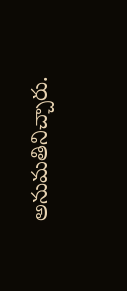అనుమతినిచ్చారు.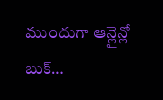ముందుగా ఆన్లైన్లో బుక్…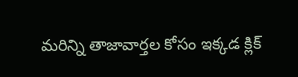మరిన్ని తాజావార్తల కోసం ఇక్కడ క్లిక్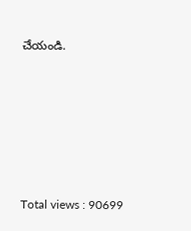చేయండి.






Total views : 90699